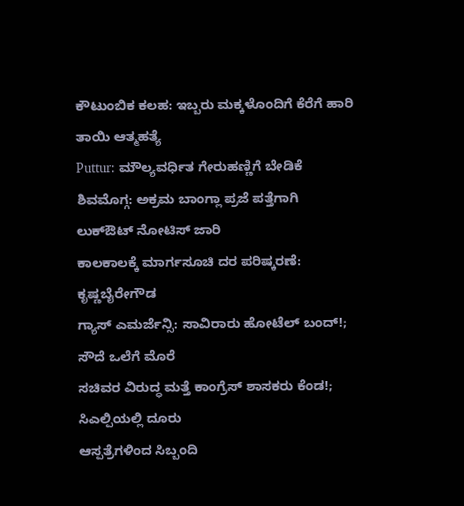ಕೌಟುಂಬಿಕ ಕಲಹ: ಇಬ್ಬರು ಮಕ್ಕಳೊಂದಿಗೆ ಕೆರೆಗೆ ಹಾರಿ ತಾಯಿ ಆತ್ಮಹತ್ಯೆ
Puttur: ಮೌಲ್ಯವರ್ಧಿತ ಗೇರುಹಣ್ಣಿಗೆ ಬೇಡಿಕೆ
ಶಿವಮೊಗ್ಗ: ಅಕ್ರಮ ಬಾಂಗ್ಲಾ ಪ್ರಜೆ ಪತ್ತೆಗಾಗಿ ಲುಕ್ಔಟ್ ನೋಟಿಸ್ ಜಾರಿ
ಕಾಲಕಾಲಕ್ಕೆ ಮಾರ್ಗಸೂಚಿ ದರ ಪರಿಷ್ಕರಣೆ: ಕೃಷ್ಣಬೈರೇಗೌಡ
ಗ್ಯಾಸ್ ಎಮರ್ಜೆನ್ಸಿ: ಸಾವಿರಾರು ಹೋಟೆಲ್ ಬಂದ್!; ಸೌದೆ ಒಲೆಗೆ ಮೊರೆ
ಸಚಿವರ ವಿರುದ್ಧ ಮತ್ತೆ ಕಾಂಗ್ರೆಸ್ ಶಾಸಕರು ಕೆಂಡ!; ಸಿಎಲ್ಪಿಯಲ್ಲಿ ದೂರು
ಆಸ್ಪತ್ರೆಗಳಿಂದ ಸಿಬ್ಬಂದಿ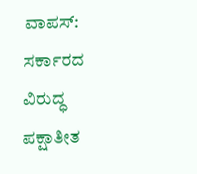ವಾಪಸ್: ಸರ್ಕಾರದ ವಿರುದ್ಧ ಪಕ್ಷಾತೀತ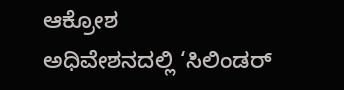ಆಕ್ರೋಶ
ಅಧಿವೇಶನದಲ್ಲಿ ‘ಸಿಲಿಂಡರ್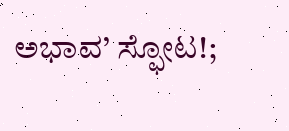ಅಭಾವ’ ಸ್ಫೋಟ!;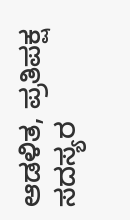ಆಡಳಿತ, ಪ್ರತಿಪಕ್ಷ ಸದಸ್ಯರ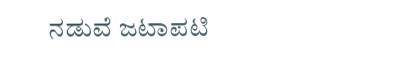ನಡುವೆ ಜಟಾಪಟಿ